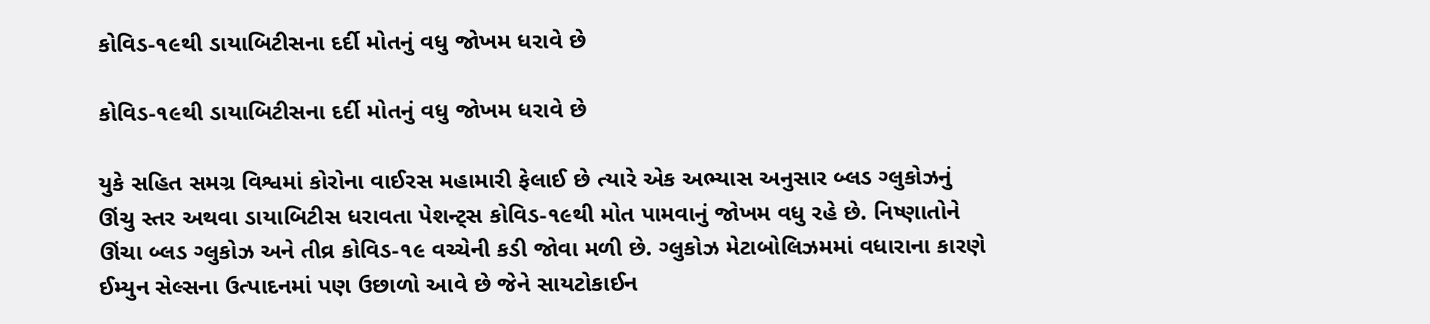કોવિડ-૧૯થી ડાયાબિટીસના દર્દી મોતનું વધુ જોખમ ધરાવે છે

કોવિડ-૧૯થી ડાયાબિટીસના દર્દી મોતનું વધુ જોખમ ધરાવે છે

યુકે સહિત સમગ્ર વિશ્વમાં કોરોના વાઈરસ મહામારી ફેલાઈ છે ત્યારે એક અભ્યાસ અનુસાર બ્લડ ગ્લુકોઝનું ઊંચુ સ્તર અથવા ડાયાબિટીસ ધરાવતા પેશન્ટ્સ કોવિડ-૧૯થી મોત પામવાનું જોખમ વધુ રહે છે. નિષ્ણાતોને ઊંચા બ્લડ ગ્લુકોઝ અને તીવ્ર કોવિડ-૧૯ વચ્ચેની કડી જોવા મળી છે. ગ્લુકોઝ મેટાબોલિઝમમાં વધારાના કારણે ઈમ્યુન સેલ્સના ઉત્પાદનમાં પણ ઉછાળો આવે છે જેને સાયટોકાઈન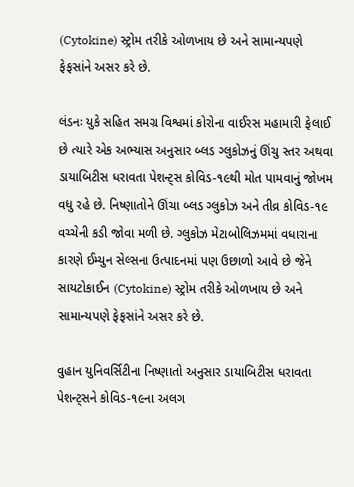(Cytokine) સ્ટ્રોમ તરીકે ઓળખાય છે અને સામાન્યપણે ફેફસાંને અસર કરે છે.

લંડનઃ યુકે સહિત સમગ્ર વિશ્વમાં કોરોના વાઈરસ મહામારી ફેલાઈ છે ત્યારે એક અભ્યાસ અનુસાર બ્લડ ગ્લુકોઝનું ઊંચુ સ્તર અથવા ડાયાબિટીસ ધરાવતા પેશન્ટ્સ કોવિડ-૧૯થી મોત પામવાનું જોખમ વધુ રહે છે. નિષ્ણાતોને ઊંચા બ્લડ ગ્લુકોઝ અને તીવ્ર કોવિડ-૧૯ વચ્ચેની કડી જોવા મળી છે. ગ્લુકોઝ મેટાબોલિઝમમાં વધારાના કારણે ઈમ્યુન સેલ્સના ઉત્પાદનમાં પણ ઉછાળો આવે છે જેને સાયટોકાઈન (Cytokine) સ્ટ્રોમ તરીકે ઓળખાય છે અને સામાન્યપણે ફેફસાંને અસર કરે છે.

વુહાન યુનિવર્સિટીના નિષ્ણાતો અનુસાર ડાયાબિટીસ ધરાવતા પેશન્ટ્સને કોવિડ-૧૯ના અલગ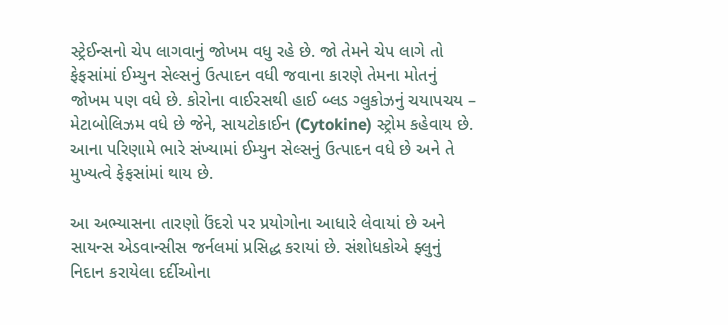સ્ટ્રેઈન્સનો ચેપ લાગવાનું જોખમ વધુ રહે છે. જો તેમને ચેપ લાગે તો ફેફસાંમાં ઈમ્યુન સેલ્સનું ઉત્પાદન વધી જવાના કારણે તેમના મોતનું જોખમ પણ વધે છે. કોરોના વાઈરસથી હાઈ બ્લડ ગ્લુકોઝનું ચયાપચય – મેટાબોલિઝમ વધે છે જેને, સાયટોકાઈન (Cytokine) સ્ટ્રોમ કહેવાય છે. આના પરિણામે ભારે સંખ્યામાં ઈમ્યુન સેલ્સનું ઉત્પાદન વધે છે અને તે મુખ્યત્વે ફેફસાંમાં થાય છે.

આ અભ્યાસના તારણો ઉંદરો પર પ્રયોગોના આધારે લેવાયાં છે અને સાયન્સ એડવાન્સીસ જર્નલમાં પ્રસિદ્ધ કરાયાં છે. સંશોધકોએ ફ્લુનું નિદાન કરાયેલા દર્દીઓના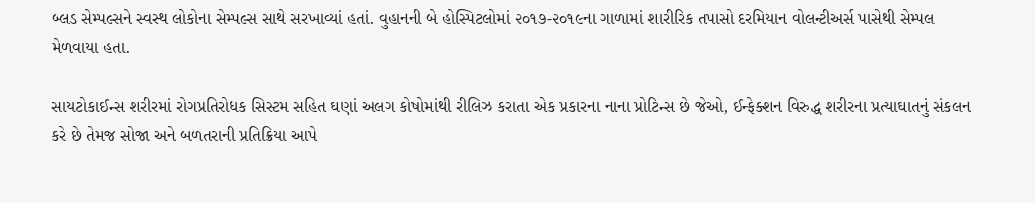બ્લડ સેમ્પલ્સને સ્વસ્થ લોકોના સેમ્પલ્સ સાથે સરખાવ્યાં હતાં. વુહાનની બે હોસ્પિટલોમાં ૨૦૧૭-૨૦૧૯ના ગાળામાં શારીરિક તપાસો દરમિયાન વોલન્ટીઅર્સ પાસેથી સેમ્પલ મેળવાયા હતા.

સાયટોકાઈન્સ શરીરમાં રોગપ્રતિરોધક સિસ્ટમ સહિત ઘણાં અલગ કોષોમાંથી રીલિઝ કરાતા એક પ્રકારના નાના પ્રોટિન્સ છે જેઓ, ઈન્ફેક્શન વિરુદ્ધ શરીરના પ્રત્યાઘાતનું સંકલન કરે છે તેમજ સોજા અને બળતરાની પ્રતિક્રિયા આપે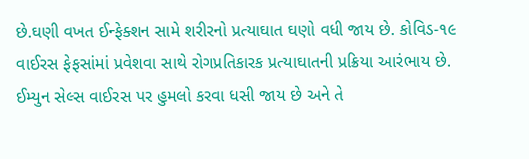છે.ઘણી વખત ઈન્ફેક્શન સામે શરીરનો પ્રત્યાઘાત ઘણો વધી જાય છે. કોવિડ-૧૯ વાઈરસ ફેફસાંમાં પ્રવેશવા સાથે રોગપ્રતિકારક પ્રત્યાઘાતની પ્રક્રિયા આરંભાય છે. ઈમ્યુન સેલ્સ વાઈરસ પર હુમલો કરવા ધસી જાય છે અને તે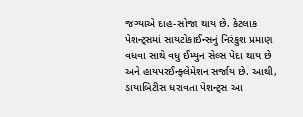જગ્યાએ દાહ-સોજા થાય છે. કેટલાક પેશન્ટ્સમાં સાયટોકાઈન્સનું નિરંકુશ પ્રમાણ વધવા સાથે વધુ ઈમ્યુન સેલ્સ પેદા થાય છે અને હાયપરઈન્ફ્લેમેશન સર્જાય છે. આથી, ડાયાબિટીસ ધરાવતા પેશન્ટ્સ આ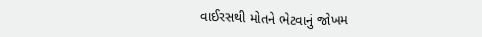વાઈરસથી મોતને ભેટવાનું જોખમ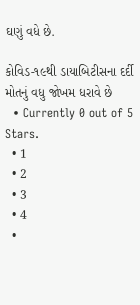ઘણું વધે છે.

કોવિડ-૧૯થી ડાયાબિટીસના દર્દી મોતનું વધુ જોખમ ધરાવે છે
  • Currently 0 out of 5 Stars.
  • 1
  • 2
  • 3
  • 4
  •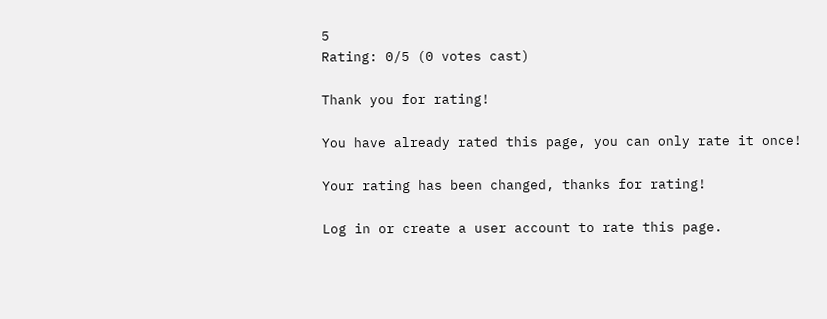5
Rating: 0/5 (0 votes cast)

Thank you for rating!

You have already rated this page, you can only rate it once!

Your rating has been changed, thanks for rating!

Log in or create a user account to rate this page.